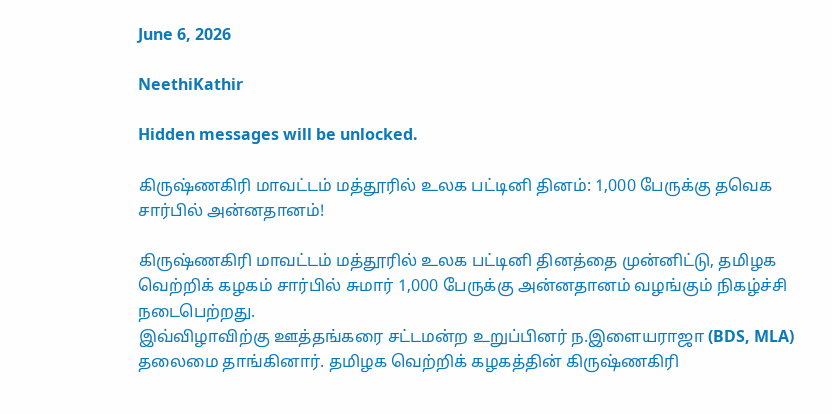June 6, 2026

NeethiKathir

Hidden messages will be unlocked.

கிருஷ்ணகிரி மாவட்டம் மத்தூரில் உலக பட்டினி தினம்: 1,000 பேருக்கு தவெக சார்பில் அன்னதானம்!

கிருஷ்ணகிரி மாவட்டம் மத்தூரில் உலக பட்டினி தினத்தை முன்னிட்டு, தமிழக வெற்றிக் கழகம் சார்பில் சுமார் 1,000 பேருக்கு அன்னதானம் வழங்கும் நிகழ்ச்சி நடைபெற்றது.
இவ்விழாவிற்கு ஊத்தங்கரை சட்டமன்ற உறுப்பினர் ந.இளையராஜா (BDS, MLA) தலைமை தாங்கினார். தமிழக வெற்றிக் கழகத்தின் கிருஷ்ணகிரி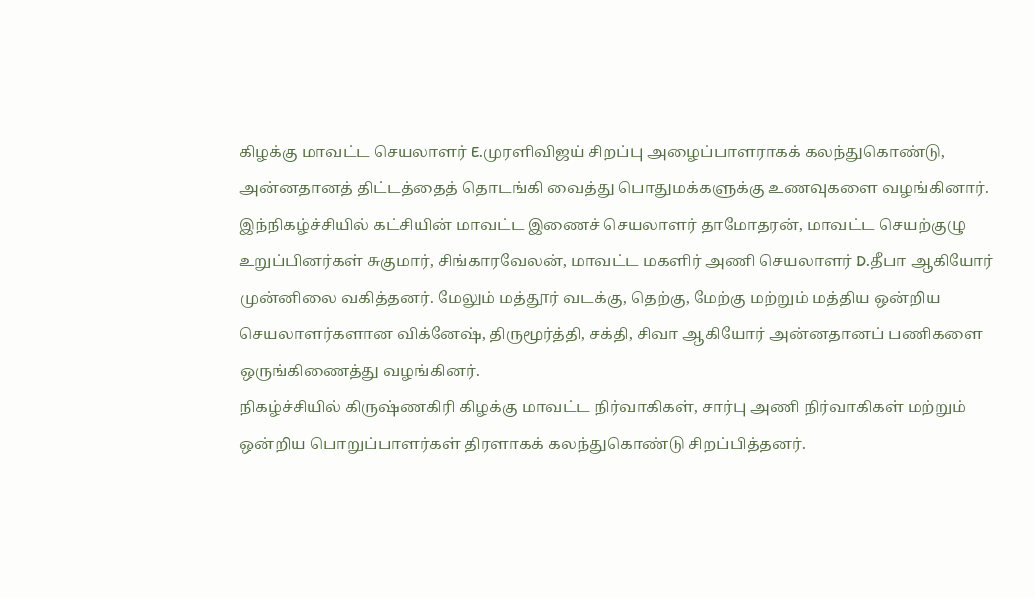கிழக்கு மாவட்ட செயலாளர் E.முரளிவிஜய் சிறப்பு அழைப்பாளராகக் கலந்துகொண்டு, அன்னதானத் திட்டத்தைத் தொடங்கி வைத்து பொதுமக்களுக்கு உணவுகளை வழங்கினார்.
இந்நிகழ்ச்சியில் கட்சியின் மாவட்ட இணைச் செயலாளர் தாமோதரன், மாவட்ட செயற்குழு உறுப்பினர்கள் சுகுமார், சிங்காரவேலன், மாவட்ட மகளிர் அணி செயலாளர் D.தீபா ஆகியோர் முன்னிலை வகித்தனர். மேலும் மத்தூர் வடக்கு, தெற்கு, மேற்கு மற்றும் மத்திய ஒன்றிய செயலாளர்களான விக்னேஷ், திருமூர்த்தி, சக்தி, சிவா ஆகியோர் அன்னதானப் பணிகளை ஒருங்கிணைத்து வழங்கினர்.
நிகழ்ச்சியில் கிருஷ்ணகிரி கிழக்கு மாவட்ட நிர்வாகிகள், சார்பு அணி நிர்வாகிகள் மற்றும் ஒன்றிய பொறுப்பாளர்கள் திரளாகக் கலந்துகொண்டு சிறப்பித்தனர்.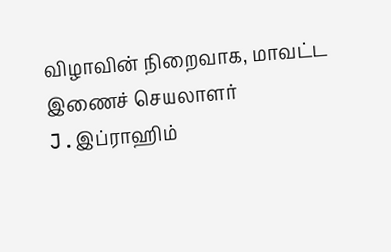விழாவின் நிறைவாக, மாவட்ட இணைச் செயலாளர் J.இப்ராஹிம்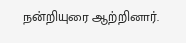நன்றியுரை ஆற்றினார்.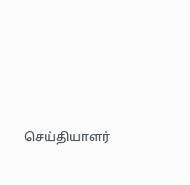செய்தியாளர்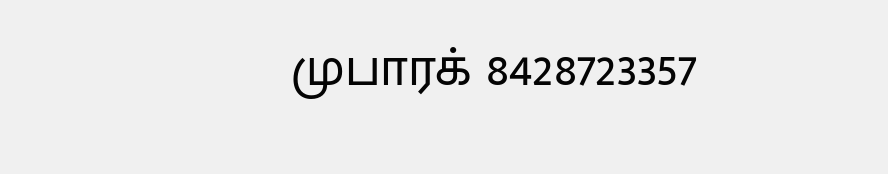முபாரக் 8428723357